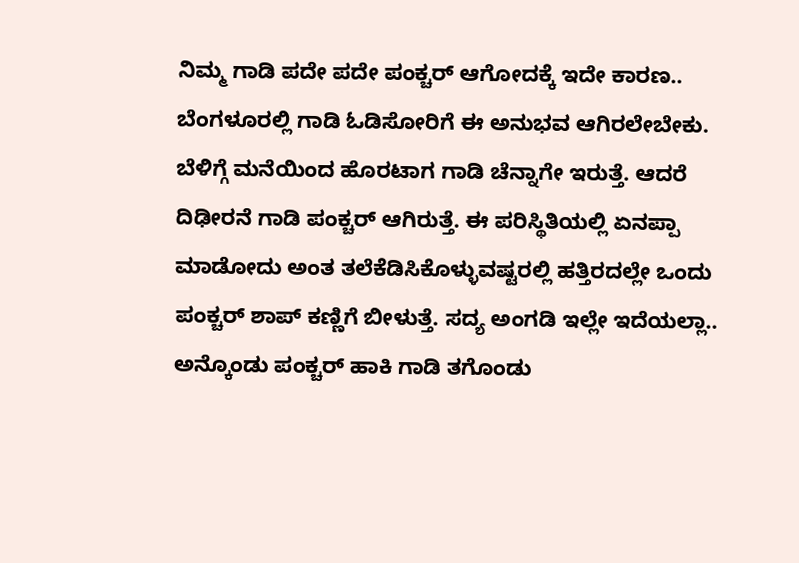ನಿಮ್ಮ ಗಾಡಿ ಪದೇ ಪದೇ ಪಂಕ್ಚರ್ ಆಗೋದಕ್ಕೆ ಇದೇ ಕಾರಣ..
ಬೆಂಗಳೂರಲ್ಲಿ ಗಾಡಿ ಓಡಿಸೋರಿಗೆ ಈ ಅನುಭವ ಆಗಿರಲೇಬೇಕು. ಬೆಳಿಗ್ಗೆ ಮನೆಯಿಂದ ಹೊರಟಾಗ ಗಾಡಿ ಚೆನ್ನಾಗೇ ಇರುತ್ತೆ. ಆದರೆ ದಿಢೀರನೆ ಗಾಡಿ ಪಂಕ್ಚರ್ ಆಗಿರುತ್ತೆ. ಈ ಪರಿಸ್ಥಿತಿಯಲ್ಲಿ ಏನಪ್ಪಾ ಮಾಡೋದು ಅಂತ ತಲೆಕೆಡಿಸಿಕೊಳ್ಳುವಷ್ಟರಲ್ಲಿ ಹತ್ತಿರದಲ್ಲೇ ಒಂದು ಪಂಕ್ಚರ್ ಶಾಪ್ ಕಣ್ಣಿಗೆ ಬೀಳುತ್ತೆ. ಸದ್ಯ ಅಂಗಡಿ ಇಲ್ಲೇ ಇದೆಯಲ್ಲಾ.. ಅನ್ಕೊಂಡು ಪಂಕ್ಚರ್ ಹಾಕಿ ಗಾಡಿ ತಗೊಂಡು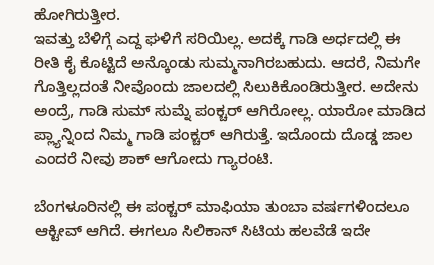ಹೋಗಿರುತ್ತೀರ.
ಇವತ್ತು ಬೆಳಿಗ್ಗೆ ಎದ್ದ ಘಳಿಗೆ ಸರಿಯಿಲ್ಲ. ಅದಕ್ಕೆ ಗಾಡಿ ಅರ್ಧದಲ್ಲಿ ಈ ರೀತಿ ಕೈ ಕೊಟ್ಟಿದೆ ಅನ್ಕೊಂಡು ಸುಮ್ಮನಾಗಿರಬಹುದು. ಆದರೆ, ನಿಮಗೇ ಗೊತ್ತಿಲ್ಲದಂತೆ ನೀವೊಂದು ಜಾಲದಲ್ಲಿ ಸಿಲುಕಿಕೊಂಡಿರುತ್ತೀರ. ಅದೇನು ಅಂದ್ರೆ, ಗಾಡಿ ಸುಮ್ ಸುಮ್ನೆ ಪಂಕ್ಚರ್ ಆಗಿರೋಲ್ಲ. ಯಾರೋ ಮಾಡಿದ ಪ್ಲ್ಯಾನ್ನಿಂದ ನಿಮ್ಮ ಗಾಡಿ ಪಂಕ್ಚರ್ ಆಗಿರುತ್ತೆ. ಇದೊಂದು ದೊಡ್ಡ ಜಾಲ ಎಂದರೆ ನೀವು ಶಾಕ್ ಆಗೋದು ಗ್ಯಾರಂಟಿ.

ಬೆಂಗಳೂರಿನಲ್ಲಿ ಈ ಪಂಕ್ಚರ್ ಮಾಫಿಯಾ ತುಂಬಾ ವರ್ಷಗಳಿಂದಲೂ ಆಕ್ಟೀವ್ ಆಗಿದೆ. ಈಗಲೂ ಸಿಲಿಕಾನ್ ಸಿಟಿಯ ಹಲವೆಡೆ ಇದೇ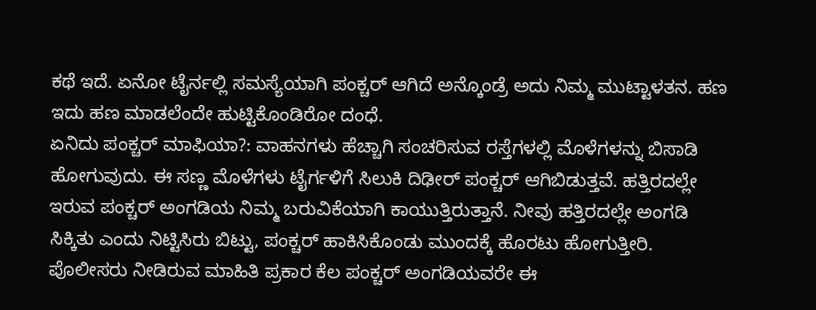ಕಥೆ ಇದೆ. ಏನೋ ಟೈರ್ನಲ್ಲಿ ಸಮಸ್ಯೆಯಾಗಿ ಪಂಕ್ಚರ್ ಆಗಿದೆ ಅನ್ಕೊಂಡ್ರೆ ಅದು ನಿಮ್ಮ ಮುಟ್ಟಾಳತನ. ಹಣ ಇದು ಹಣ ಮಾಡಲೆಂದೇ ಹುಟ್ಟಿಕೊಂಡಿರೋ ದಂಧೆ.
ಏನಿದು ಪಂಕ್ಚರ್ ಮಾಫಿಯಾ?: ವಾಹನಗಳು ಹೆಚ್ಚಾಗಿ ಸಂಚರಿಸುವ ರಸ್ತೆಗಳಲ್ಲಿ ಮೊಳೆಗಳನ್ನು ಬಿಸಾಡಿ ಹೋಗುವುದು. ಈ ಸಣ್ಣ ಮೊಳೆಗಳು ಟೈರ್ಗಳಿಗೆ ಸಿಲುಕಿ ದಿಢೀರ್ ಪಂಕ್ಚರ್ ಆಗಿಬಿಡುತ್ತವೆ. ಹತ್ತಿರದಲ್ಲೇ ಇರುವ ಪಂಕ್ಚರ್ ಅಂಗಡಿಯ ನಿಮ್ಮ ಬರುವಿಕೆಯಾಗಿ ಕಾಯುತ್ತಿರುತ್ತಾನೆ. ನೀವು ಹತ್ತಿರದಲ್ಲೇ ಅಂಗಡಿ ಸಿಕ್ಕಿತು ಎಂದು ನಿಟ್ಟಿಸಿರು ಬಿಟ್ಟು, ಪಂಕ್ಚರ್ ಹಾಕಿಸಿಕೊಂಡು ಮುಂದಕ್ಕೆ ಹೊರಟು ಹೋಗುತ್ತೀರಿ. ಪೊಲೀಸರು ನೀಡಿರುವ ಮಾಹಿತಿ ಪ್ರಕಾರ ಕೆಲ ಪಂಕ್ಚರ್ ಅಂಗಡಿಯವರೇ ಈ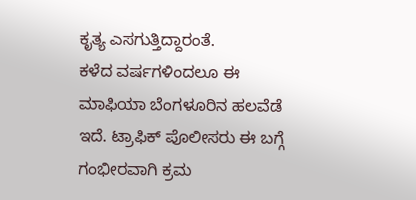ಕೃತ್ಯ ಎಸಗುತ್ತಿದ್ದಾರಂತೆ.
ಕಳೆದ ವರ್ಷಗಳಿಂದಲೂ ಈ ಮಾಫಿಯಾ ಬೆಂಗಳೂರಿನ ಹಲವೆಡೆ ಇದೆ. ಟ್ರಾಫಿಕ್ ಪೊಲೀಸರು ಈ ಬಗ್ಗೆ ಗಂಭೀರವಾಗಿ ಕ್ರಮ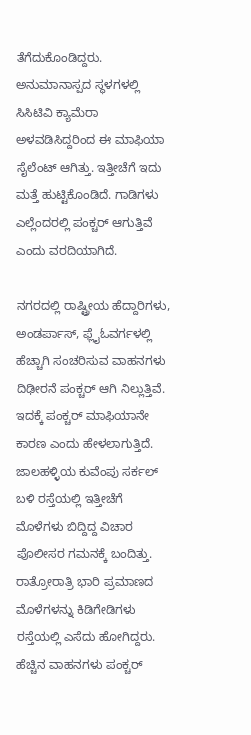ತೆಗೆದುಕೊಂಡಿದ್ದರು. ಅನುಮಾನಾಸ್ಪದ ಸ್ಥಳಗಳಲ್ಲಿ ಸಿಸಿಟಿವಿ ಕ್ಯಾಮೆರಾ ಅಳವಡಿಸಿದ್ದರಿಂದ ಈ ಮಾಫಿಯಾ ಸೈಲೆಂಟ್ ಆಗಿತ್ತು. ಇತ್ತೀಚೆಗೆ ಇದು ಮತ್ತೆ ಹುಟ್ಟಿಕೊಂಡಿದೆ. ಗಾಡಿಗಳು ಎಲ್ಲೆಂದರಲ್ಲಿ ಪಂಕ್ಚರ್ ಆಗುತ್ತಿವೆ ಎಂದು ವರದಿಯಾಗಿದೆ.

ನಗರದಲ್ಲಿ ರಾಷ್ಟ್ರೀಯ ಹೆದ್ದಾರಿಗಳು, ಅಂಡರ್ಪಾಸ್, ಫ್ಲೈಓವರ್ಗಳಲ್ಲಿ ಹೆಚ್ಚಾಗಿ ಸಂಚರಿಸುವ ವಾಹನಗಳು ದಿಢೀರನೆ ಪಂಕ್ಚರ್ ಆಗಿ ನಿಲ್ಲುತ್ತಿವೆ. ಇದಕ್ಕೆ ಪಂಕ್ಚರ್ ಮಾಫಿಯಾನೇ ಕಾರಣ ಎಂದು ಹೇಳಲಾಗುತ್ತಿದೆ. ಜಾಲಹಳ್ಳಿಯ ಕುವೆಂಪು ಸರ್ಕಲ್ ಬಳಿ ರಸ್ತೆಯಲ್ಲಿ ಇತ್ತೀಚೆಗೆ ಮೊಳೆಗಳು ಬಿದ್ದಿದ್ದ ವಿಚಾರ ಪೊಲೀಸರ ಗಮನಕ್ಕೆ ಬಂದಿತ್ತು. ರಾತ್ರೋರಾತ್ರಿ ಭಾರಿ ಪ್ರಮಾಣದ ಮೊಳೆಗಳನ್ನು ಕಿಡಿಗೇಡಿಗಳು ರಸ್ತೆಯಲ್ಲಿ ಎಸೆದು ಹೋಗಿದ್ದರು.
ಹೆಚ್ಚಿನ ವಾಹನಗಳು ಪಂಕ್ಚರ್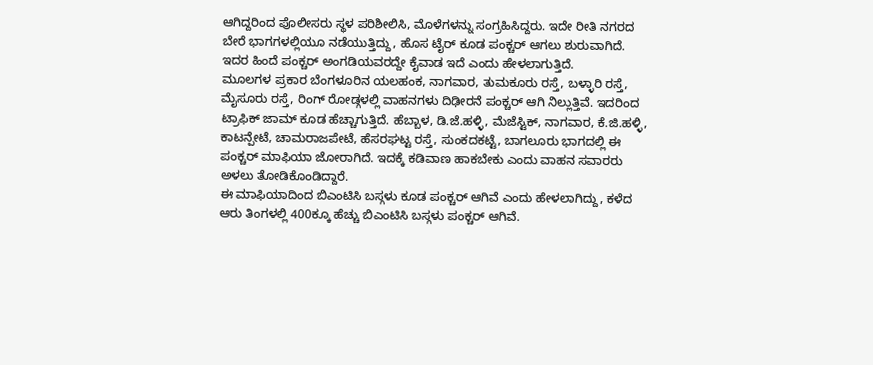ಆಗಿದ್ದರಿಂದ ಪೊಲೀಸರು ಸ್ಥಳ ಪರಿಶೀಲಿಸಿ, ಮೊಳೆಗಳನ್ನು ಸಂಗ್ರಹಿಸಿದ್ದರು. ಇದೇ ರೀತಿ ನಗರದ ಬೇರೆ ಭಾಗಗಳಲ್ಲಿಯೂ ನಡೆಯುತ್ತಿದ್ದು, ಹೊಸ ಟೈರ್ ಕೂಡ ಪಂಕ್ಚರ್ ಆಗಲು ಶುರುವಾಗಿದೆ. ಇದರ ಹಿಂದೆ ಪಂಕ್ಚರ್ ಅಂಗಡಿಯವರದ್ದೇ ಕೈವಾಡ ಇದೆ ಎಂದು ಹೇಳಲಾಗುತ್ತಿದೆ.
ಮೂಲಗಳ ಪ್ರಕಾರ ಬೆಂಗಳೂರಿನ ಯಲಹಂಕ, ನಾಗವಾರ, ತುಮಕೂರು ರಸ್ತೆ, ಬಳ್ಳಾರಿ ರಸ್ತೆ, ಮೈಸೂರು ರಸ್ತೆ, ರಿಂಗ್ ರೋಡ್ಗಳಲ್ಲಿ ವಾಹನಗಳು ದಿಢೀರನೆ ಪಂಕ್ಚರ್ ಆಗಿ ನಿಲ್ಲುತ್ತಿವೆ. ಇದರಿಂದ ಟ್ರಾಫಿಕ್ ಜಾಮ್ ಕೂಡ ಹೆಚ್ಚಾಗುತ್ತಿದೆ. ಹೆಬ್ಬಾಳ, ಡಿ.ಜೆ.ಹಳ್ಳಿ, ಮೆಜೆಸ್ಟಿಕ್, ನಾಗವಾರ, ಕೆ.ಜಿ.ಹಳ್ಳಿ, ಕಾಟನ್ಪೇಟೆ, ಚಾಮರಾಜಪೇಟೆ, ಹೆಸರಘಟ್ಟ ರಸ್ತೆ, ಸುಂಕದಕಟ್ಟೆ, ಬಾಗಲೂರು ಭಾಗದಲ್ಲಿ ಈ ಪಂಕ್ಚರ್ ಮಾಫಿಯಾ ಜೋರಾಗಿದೆ. ಇದಕ್ಕೆ ಕಡಿವಾಣ ಹಾಕಬೇಕು ಎಂದು ವಾಹನ ಸವಾರರು ಅಳಲು ತೋಡಿಕೊಂಡಿದ್ದಾರೆ.
ಈ ಮಾಫಿಯಾದಿಂದ ಬಿಎಂಟಿಸಿ ಬಸ್ಗಳು ಕೂಡ ಪಂಕ್ಚರ್ ಆಗಿವೆ ಎಂದು ಹೇಳಲಾಗಿದ್ದು, ಕಳೆದ ಆರು ತಿಂಗಳಲ್ಲಿ 400ಕ್ಕೂ ಹೆಚ್ಚು ಬಿಎಂಟಿಸಿ ಬಸ್ಗಳು ಪಂಕ್ಚರ್ ಆಗಿವೆ.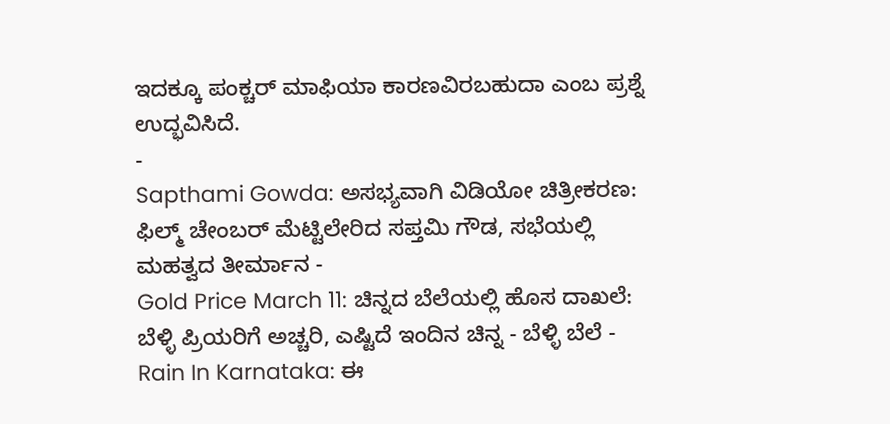ಇದಕ್ಕೂ ಪಂಕ್ಚರ್ ಮಾಫಿಯಾ ಕಾರಣವಿರಬಹುದಾ ಎಂಬ ಪ್ರಶ್ನೆ ಉದ್ಭವಿಸಿದೆ.
-
Sapthami Gowda: ಅಸಭ್ಯವಾಗಿ ವಿಡಿಯೋ ಚಿತ್ರೀಕರಣ: ಫಿಲ್ಮ್ ಚೇಂಬರ್ ಮೆಟ್ಟಿಲೇರಿದ ಸಪ್ತಮಿ ಗೌಡ, ಸಭೆಯಲ್ಲಿ ಮಹತ್ವದ ತೀರ್ಮಾನ -
Gold Price March 11: ಚಿನ್ನದ ಬೆಲೆಯಲ್ಲಿ ಹೊಸ ದಾಖಲೆ: ಬೆಳ್ಳಿ ಪ್ರಿಯರಿಗೆ ಅಚ್ಚರಿ, ಎಷ್ಟಿದೆ ಇಂದಿನ ಚಿನ್ನ - ಬೆಳ್ಳಿ ಬೆಲೆ -
Rain In Karnataka: ಈ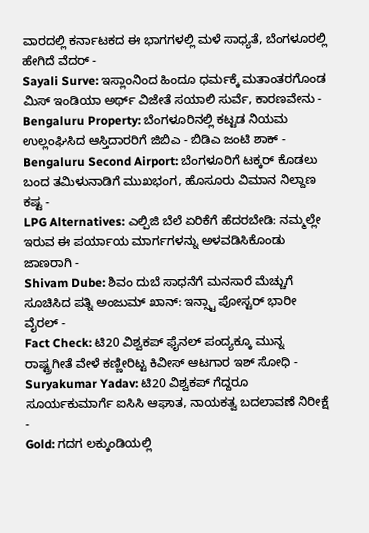ವಾರದಲ್ಲಿ ಕರ್ನಾಟಕದ ಈ ಭಾಗಗಳಲ್ಲಿ ಮಳೆ ಸಾಧ್ಯತೆ, ಬೆಂಗಳೂರಲ್ಲಿ ಹೇಗಿದೆ ವೆದರ್ -
Sayali Surve: ಇಸ್ಲಾಂನಿಂದ ಹಿಂದೂ ಧರ್ಮಕ್ಕೆ ಮತಾಂತರಗೊಂಡ ಮಿಸ್ ಇಂಡಿಯಾ ಅರ್ಥ್ ವಿಜೇತೆ ಸಯಾಲಿ ಸುರ್ವೆ, ಕಾರಣವೇನು -
Bengaluru Property: ಬೆಂಗಳೂರಿನಲ್ಲಿ ಕಟ್ಟಡ ನಿಯಮ ಉಲ್ಲಂಘಿಸಿದ ಆಸ್ತಿದಾರರಿಗೆ ಜಿಬಿಎ - ಬಿಡಿಎ ಜಂಟಿ ಶಾಕ್ -
Bengaluru Second Airport: ಬೆಂಗಳೂರಿಗೆ ಟಕ್ಕರ್ ಕೊಡಲು ಬಂದ ತಮಿಳುನಾಡಿಗೆ ಮುಖಭಂಗ, ಹೊಸೂರು ವಿಮಾನ ನಿಲ್ದಾಣ ಕಷ್ಟ -
LPG Alternatives: ಎಲ್ಪಿಜಿ ಬೆಲೆ ಏರಿಕೆಗೆ ಹೆದರಬೇಡಿ: ನಮ್ಮಲ್ಲೇ ಇರುವ ಈ ಪರ್ಯಾಯ ಮಾರ್ಗಗಳನ್ನು ಅಳವಡಿಸಿಕೊಂಡು ಜಾಣರಾಗಿ -
Shivam Dube: ಶಿವಂ ದುಬೆ ಸಾಧನೆಗೆ ಮನಸಾರೆ ಮೆಚ್ಚುಗೆ ಸೂಚಿಸಿದ ಪತ್ನಿ ಅಂಜುಮ್ ಖಾನ್: ಇನ್ಸ್ಟಾ ಪೋಸ್ಟರ್ ಭಾರೀ ವೈರಲ್ -
Fact Check: ಟಿ20 ವಿಶ್ವಕಪ್ ಫೈನಲ್ ಪಂದ್ಯಕ್ಕೂ ಮುನ್ನ ರಾಷ್ಟ್ರಗೀತೆ ವೇಳೆ ಕಣ್ಣೀರಿಟ್ಟ ಕಿವೀಸ್ ಆಟಗಾರ ಇಶ್ ಸೋಧಿ -
Suryakumar Yadav: ಟಿ20 ವಿಶ್ವಕಪ್ ಗೆದ್ದರೂ ಸೂರ್ಯಕುಮಾರ್ಗೆ ಐಸಿಸಿ ಆಘಾತ, ನಾಯಕತ್ವ ಬದಲಾವಣೆ ನಿರೀಕ್ಷೆ -
Gold: ಗದಗ ಲಕ್ಕುಂಡಿಯಲ್ಲಿ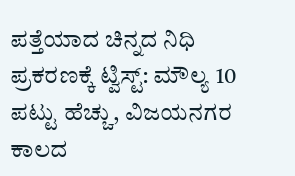ಪತ್ತೆಯಾದ ಚಿನ್ನದ ನಿಧಿ ಪ್ರಕರಣಕ್ಕೆ ಟ್ವಿಸ್ಟ್: ಮೌಲ್ಯ 10 ಪಟ್ಟು ಹೆಚ್ಚು, ವಿಜಯನಗರ ಕಾಲದ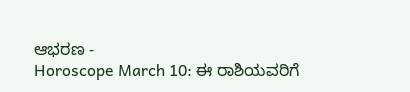ಆಭರಣ -
Horoscope March 10: ಈ ರಾಶಿಯವರಿಗೆ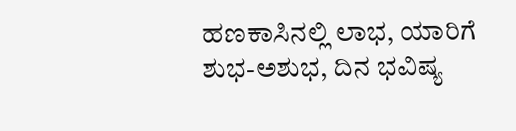ಹಣಕಾಸಿನಲ್ಲಿ ಲಾಭ, ಯಾರಿಗೆ ಶುಭ-ಅಶುಭ, ದಿನ ಭವಿಷ್ಯ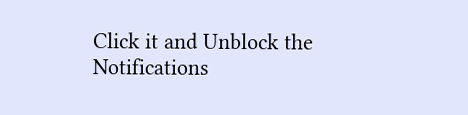Click it and Unblock the Notifications